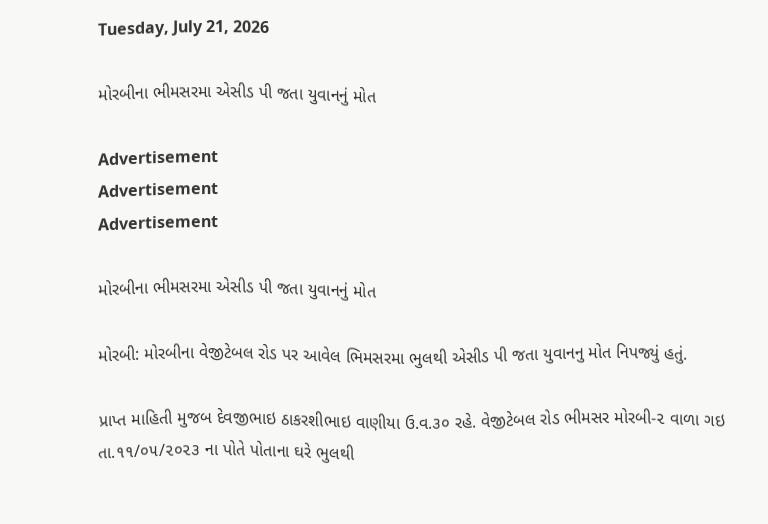Tuesday, July 21, 2026

મોરબીના ભીમસરમા એસીડ પી જતા યુવાનનું મોત

Advertisement
Advertisement
Advertisement

મોરબીના ભીમસરમા એસીડ પી જતા યુવાનનું મોત

મોરબી: મોરબીના વેજીટેબલ રોડ પર આવેલ ભિમસરમા ભુલથી એસીડ પી જતા યુવાનનુ મોત નિપજ્યું હતું.

પ્રાપ્ત માહિતી મુજબ દેવજીભાઇ ઠાકરશીભાઇ વાણીયા ઉ.વ.૩૦ રહે. વેજીટેબલ રોડ ભીમસર મોરબી-૨ વાળા ગઇ તા.૧૧/૦૫/૨૦૨૩ ના પોતે પોતાના ઘરે ભુલથી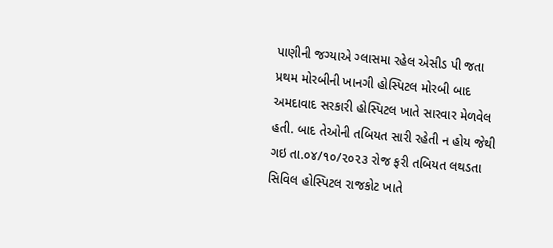પાણીની જગ્યાએ ગ્લાસમા રહેલ એસીડ પી જતા પ્રથમ મોરબીની ખાનગી હોસ્પિટલ મોરબી બાદ અમદાવાદ સરકારી હોસ્પિટલ ખાતે સારવાર મેળવેલ હતી. બાદ તેઓની તબિયત સારી રહેતી ન હોય જેથી ગઇ તા.૦૪/૧૦/૨૦૨૩ રોજ ફરી તબિયત લથડતા સિવિલ હોસ્પિટલ રાજકોટ ખાતે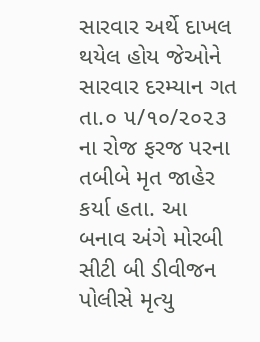સારવાર અર્થે દાખલ થયેલ હોય જેઓને સારવાર દરમ્યાન ગત તા.૦ ૫/૧૦/૨૦૨૩ ના રોજ ફરજ પરના તબીબે મૃત જાહેર કર્યા હતા. આ બનાવ અંગે મોરબી સીટી બી ડીવીજન પોલીસે મૃત્યુ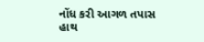નોંધ કરી આગળ તપાસ હાથ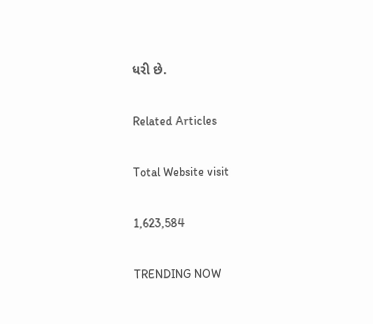ધરી છે.

Related Articles

Total Website visit

1,623,584

TRENDING NOW